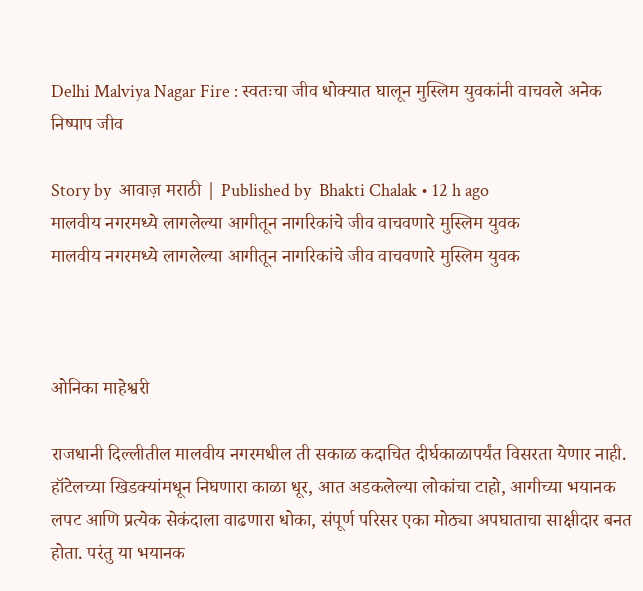Delhi Malviya Nagar Fire : स्वतःचा जीव धोक्यात घालून मुस्लिम युवकांनी वाचवले अनेक निष्पाप जीव

Story by  आवाज़ मराठी | Published by  Bhakti Chalak • 12 h ago
मालवीय नगरमध्ये लागलेल्या आगीतून नागरिकांचे जीव वाचवणारे मुस्लिम युवक
मालवीय नगरमध्ये लागलेल्या आगीतून नागरिकांचे जीव वाचवणारे मुस्लिम युवक



ओनिका माहेश्वरी

राजधानी दिल्लीतील मालवीय नगरमधील ती सकाळ कदाचित दीर्घकाळापर्यंत विसरता येणार नाही. हॉटेलच्या खिडक्यांमधून निघणारा काळा धूर, आत अडकलेल्या लोकांचा टाहो, आगीच्या भयानक लपट आणि प्रत्येक सेकंदाला वाढणारा धोका, संपूर्ण परिसर एका मोठ्या अपघाताचा साक्षीदार बनत होता. परंतु या भयानक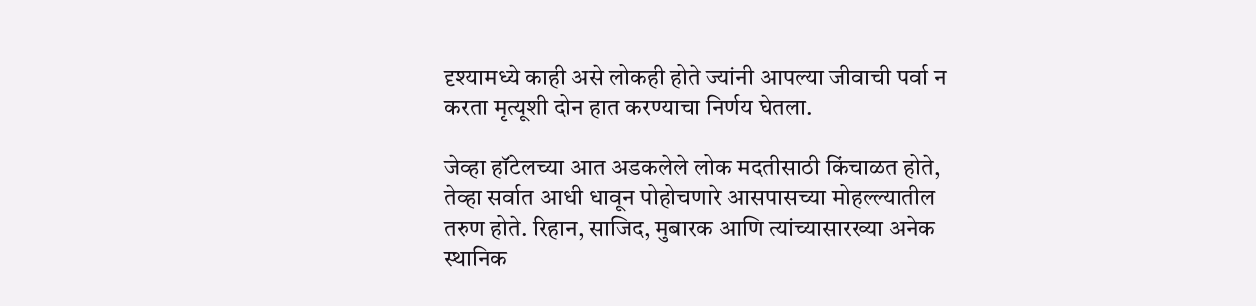दृश्यामध्ये काही असे लोकही होते ज्यांनी आपल्या जीवाची पर्वा न करता मृत्यूशी दोन हात करण्याचा निर्णय घेतला.

जेव्हा हॉटेलच्या आत अडकलेले लोक मदतीसाठी किंचाळत होते, तेव्हा सर्वात आधी धावून पोहोचणारे आसपासच्या मोहल्ल्यातील तरुण होते. रिहान, साजिद, मुबारक आणि त्यांच्यासारख्या अनेक स्थानिक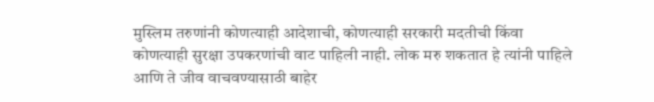मुस्लिम तरुणांनी कोणत्याही आदेशाची, कोणत्याही सरकारी मदतीची किंवा कोणत्याही सुरक्षा उपकरणांची वाट पाहिली नाही. लोक मरु शकतात हे त्यांनी पाहिले आणि ते जीव वाचवण्यासाठी बाहेर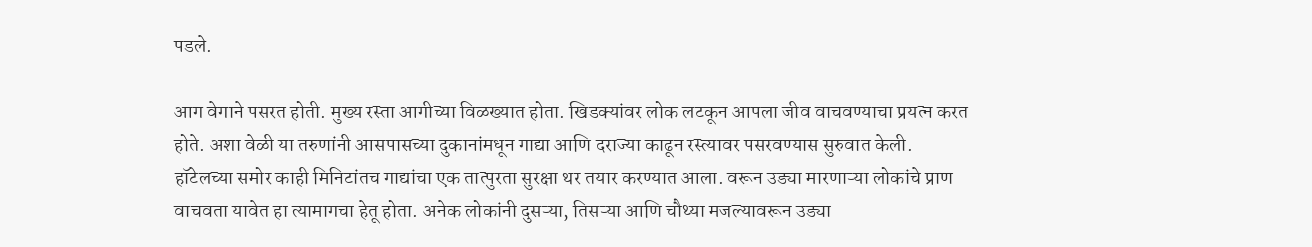पडले.

आग वेगाने पसरत होती. मुख्य रस्ता आगीच्या विळख्यात होता. खिडक्यांवर लोक लटकून आपला जीव वाचवण्याचा प्रयत्न करत होते. अशा वेळी या तरुणांनी आसपासच्या दुकानांमधून गाद्या आणि दराज्या काढून रस्त्यावर पसरवण्यास सुरुवात केली. हॉटेलच्या समोर काही मिनिटांतच गाद्यांचा एक तात्पुरता सुरक्षा थर तयार करण्यात आला. वरून उड्या मारणाऱ्या लोकांचे प्राण वाचवता यावेत हा त्यामागचा हेतू होता. अनेक लोकांनी दुसऱ्या, तिसऱ्या आणि चौथ्या मजल्यावरून उड्या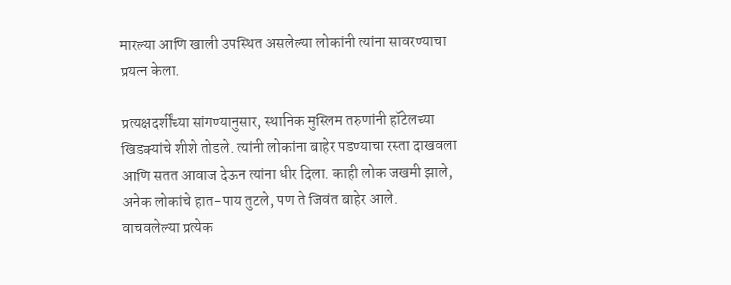मारल्या आणि खाली उपस्थित असलेल्या लोकांनी त्यांना सावरण्‍याचा प्रयत्न केला.

प्रत्यक्षदर्शींच्या सांगण्यानुसार, स्थानिक मुस्लिम तरुणांनी हॉटेलच्या खिडक्यांचे शीशे तोडले. त्यांनी लोकांना बाहेर पडण्याचा रस्ता दाखवला आणि सतत आवाज देऊन त्यांना धीर दिला. काही लोक जखमी झाले, अनेक लोकांचे हात-पाय तुटले, पण ते जिवंत बाहेर आले. वाचवलेल्या प्रत्येक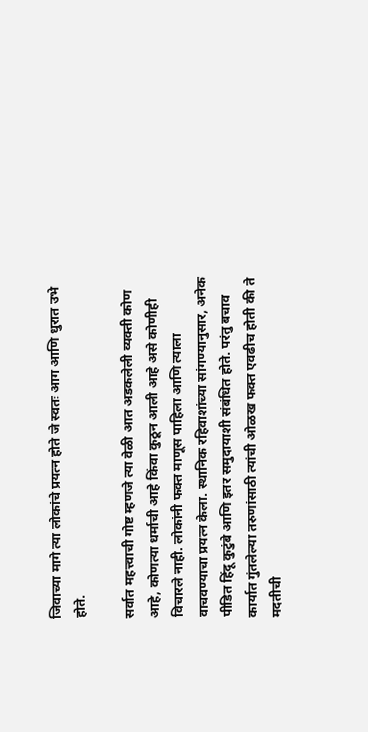जिवाच्या मागे त्या लोकांचे प्रयत्न होते जे स्वतः आग आणि धुरात उभे होते.

सर्वात महत्त्वाची गोष्ट म्हणजे त्या वेळी आत अडकलेली व्यक्ती कोण आहे, कोणत्या धर्माची आहे किंवा कुठून आली आहे असे कोणीही विचारले नाही. लोकांनी फक्त माणूस पाहिला आणि त्याला वाचवण्याचा प्रयत्न केला. स्थानिक रहिवाशांच्या सांगण्यानुसार, अनेक पीडित हिंदू कुटुंबे आणि इतर समुदायाशी संबंधित होते. परंतु बचाव कार्यात गुंतलेल्या तरुणांसाठी त्यांची ओळख फक्त एवढीच होती की ते मदतीची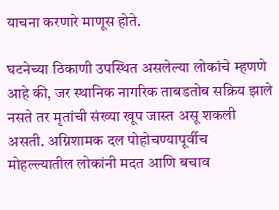याचना करणारे माणूस होते.

घटनेच्या ठिकाणी उपस्थित असलेल्या लोकांचे म्हणणे आहे की, जर स्थानिक नागरिक ताबडतोब सक्रिय झाले नसते तर मृतांची संख्या खूप जास्त असू शकली असती. अग्निशामक दल पोहोचण्यापूर्वीच मोहल्ल्यातील लोकांनी मदत आणि बचाव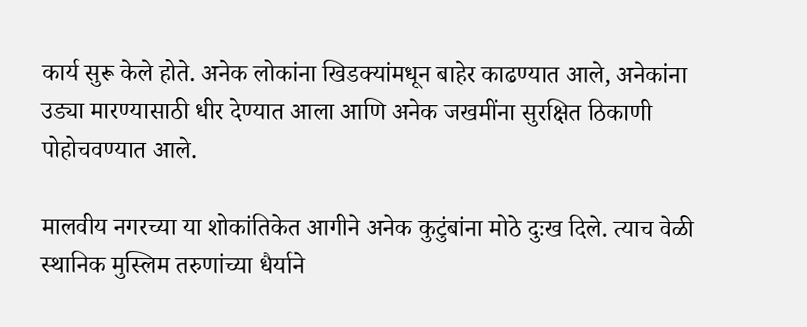कार्य सुरू केले होते. अनेक लोकांना खिडक्यांमधून बाहेर काढण्यात आले, अनेकांना उड्या मारण्यासाठी धीर देण्यात आला आणि अनेक जखमींना सुरक्षित ठिकाणी पोहोचवण्यात आले.

मालवीय नगरच्या या शोकांतिकेत आगीने अनेक कुटुंबांना मोठे दुःख दिले. त्याच वेळी स्थानिक मुस्लिम तरुणांच्या धैर्याने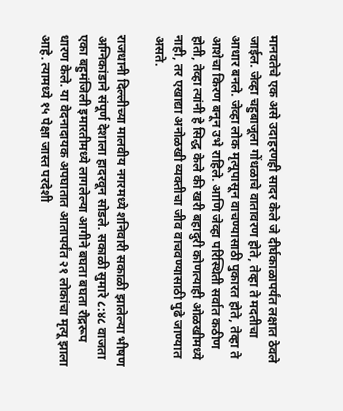मानवतेचे एक असे उदाहरणही सादर केले जे दीर्घकाळापर्यंत लक्षात ठेवले जाईल. जेव्हा चहुबाजूला गोंधळाचे वातावरण होते, तेव्हा ते मदतीचा आधार बनले. जेव्हा लोक मृत्यूपासून वाचण्यासाठी पुकारत होते, तेव्हा ते आशेचा किरण बनून उभे राहिले. आणि जेव्हा परिस्थिती सर्वात कठीण होती, तेव्हा त्यांनी हे सिद्ध केले की खरी बहादुरी कोणत्याही ओळखीमध्ये नाही, तर एखाद्या अनोळखी व्यक्तीचा जीव वाचवण्यासाठी पुढे जाण्यात असते.

राजधानी दिल्लीच्या मालवीय नगरमध्ये शनिवारी सकाळी झालेल्या भीषण अग्निकांडाने संपूर्ण देशाला हादरवून सोडले. सकाळी सुमारे ८:४८ वाजता एका बहुमंजिली इमारतीमध्ये लागलेल्या आगीने बघता बघता रौद्ररूप धारण केले. या वेदनादायक अपघातात आतापर्यंत २१ लोकांचा मृत्यू झाला आहे. त्यामध्ये १५ पेक्षा जास्त परदेशी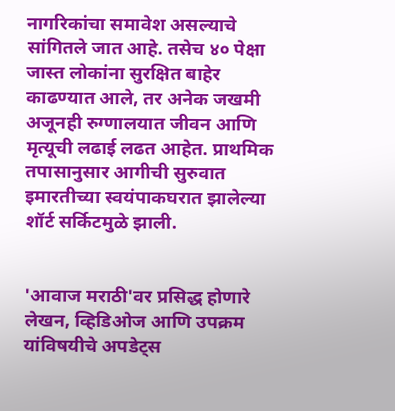नागरिकांचा समावेश असल्याचे सांगितले जात आहे. तसेच ४० पेक्षा जास्त लोकांना सुरक्षित बाहेर काढण्यात आले, तर अनेक जखमी अजूनही रुग्णालयात जीवन आणि मृत्यूची लढाई लढत आहेत. प्राथमिक तपासानुसार आगीची सुरुवात इमारतीच्या स्वयंपाकघरात झालेल्या शॉर्ट सर्किटमुळे झाली.


'आवाज मराठी'वर प्रसिद्ध होणारे लेखन, व्हिडिओज आणि उपक्रम यांविषयीचे अपडेट्स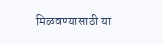मिळवण्यासाठी या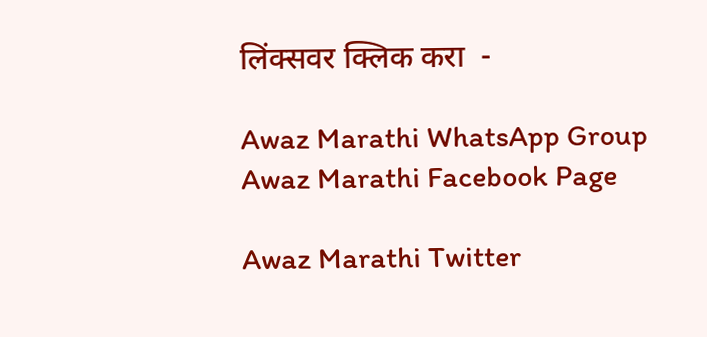लिंक्सवर क्लिक करा  -

Awaz Marathi WhatsApp Group
Awaz Marathi Facebook Page

Awaz Marathi Twitter